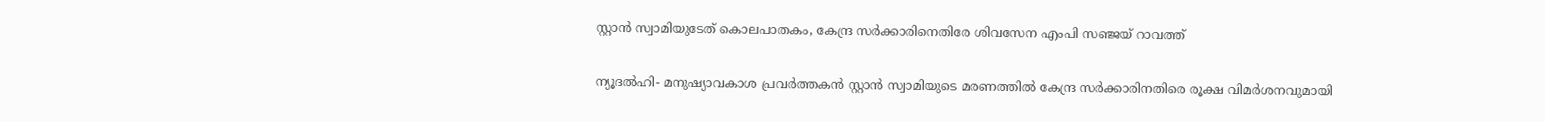സ്റ്റാന്‍ സ്വാമിയുടേത് കൊലപാതകം, കേന്ദ്ര സര്‍ക്കാരിനെതിരേ ശിവസേന എംപി സഞ്ജയ് റാവത്ത്

ന്യൂദല്‍ഹി- മനുഷ്യാവകാശ പ്രവര്‍ത്തകന്‍ സ്റ്റാന്‍ സ്വാമിയുടെ മരണത്തില്‍ കേന്ദ്ര സര്‍ക്കാരിനതിരെ രൂക്ഷ വിമര്‍ശനവുമായി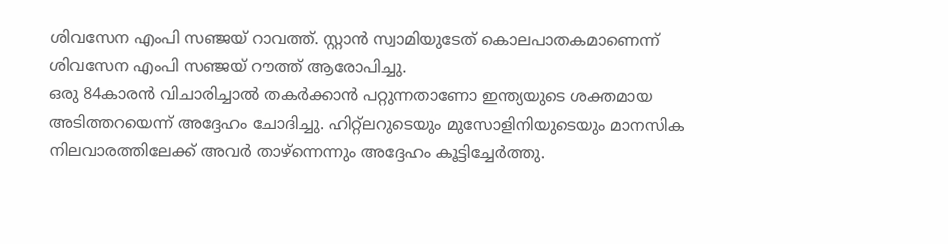ശിവസേന എംപി സഞ്ജയ് റാവത്ത്. സ്റ്റാന്‍ സ്വാമിയുടേത് കൊലപാതകമാണെന്ന് ശിവസേന എംപി സഞ്ജയ് റൗത്ത് ആരോപിച്ചു.
ഒരു 84കാരന്‍ വിചാരിച്ചാല്‍ തകര്‍ക്കാന്‍ പറ്റുന്നതാണോ ഇന്ത്യയുടെ ശക്തമായ അടിത്തറയെന്ന് അദ്ദേഹം ചോദിച്ചു. ഹിറ്റ്‌ലറുടെയും മുസോളിനിയുടെയും മാനസിക നിലവാരത്തിലേക്ക് അവര്‍ താഴ്‌ന്നെന്നും അദ്ദേഹം കൂട്ടിച്ചേര്‍ത്തു.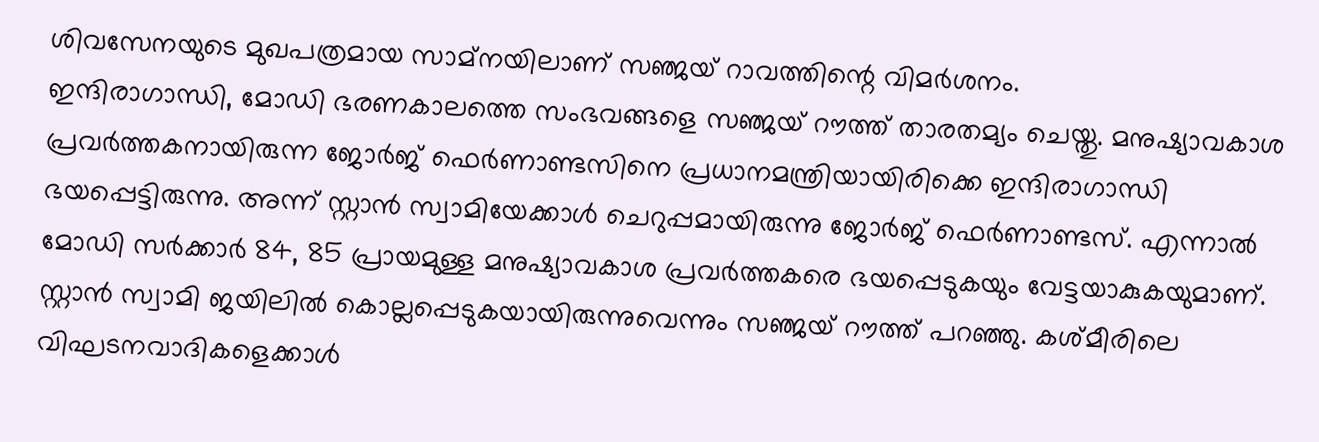ശിവസേനയുടെ മുഖപത്രമായ സാമ്‌നയിലാണ് സഞ്ജയ് റാവത്തിന്റെ വിമര്‍ശനം.
ഇന്ദിരാഗാന്ധി, മോഡി ഭരണകാലത്തെ സംഭവങ്ങളെ സഞ്ജയ് റൗത്ത് താരതമ്യം ചെയ്തു. മനുഷ്യാവകാശ പ്രവര്‍ത്തകനായിരുന്ന ജോര്‍ജ് ഫെര്‍ണാണ്ടസിനെ പ്രധാനമന്ത്രിയായിരിക്കെ ഇന്ദിരാഗാന്ധി ഭയപ്പെട്ടിരുന്നു. അന്ന് സ്റ്റാന്‍ സ്വാമിയേക്കാള്‍ ചെറുപ്പമായിരുന്നു ജോര്‍ജ് ഫെര്‍ണാണ്ടസ്. എന്നാല്‍ മോഡി സര്‍ക്കാര്‍ 84, 85 പ്രായമുള്ള മനുഷ്യാവകാശ പ്രവര്‍ത്തകരെ ഭയപ്പെടുകയും വേട്ടയാകുകയുമാണ്. സ്റ്റാന്‍ സ്വാമി ജയിലില്‍ കൊല്ലപ്പെടുകയായിരുന്നുവെന്നും സഞ്ജയ് റൗത്ത് പറഞ്ഞു. കശ്മീരിലെ വിഘടനവാദികളെക്കാള്‍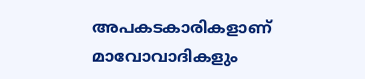അപകടകാരികളാണ് മാവോവാദികളും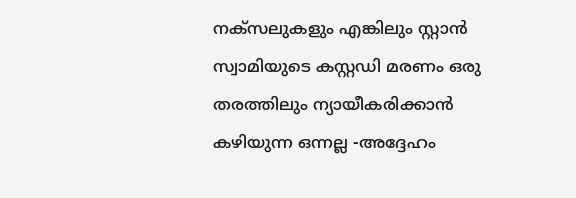നക്‌സലുകളും എങ്കിലും സ്റ്റാന്‍ സ്വാമിയുടെ കസ്റ്റഡി മരണം ഒരു തരത്തിലും ന്യായീകരിക്കാന്‍ കഴിയുന്ന ഒന്നല്ല -അദ്ദേഹം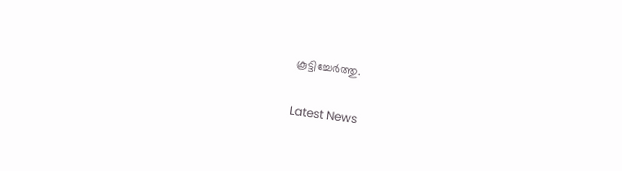കൂട്ടിച്ചേര്‍ത്തു.


Latest News